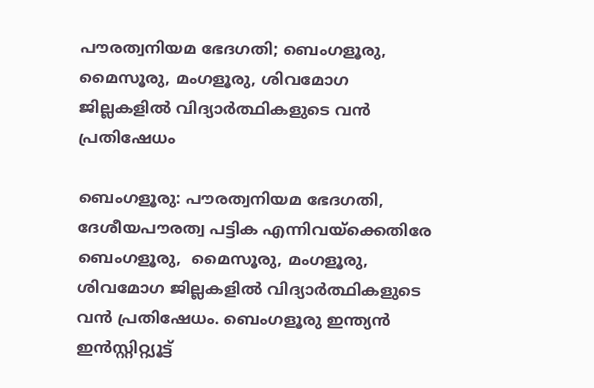പൗരത്വനിയമ ഭേദഗതി; ബെംഗളൂരു, മൈസൂരു, മംഗളൂരു, ശിവമോഗ ജില്ലകളിൽ വിദ്യാർത്ഥികളുടെ വൻ പ്രതിഷേധം

ബെംഗളൂരു: പൗരത്വനിയമ ഭേദഗതി, ദേശീയപൗരത്വ പട്ടിക എന്നിവയ്ക്കെതിരേ ബെംഗളൂരു,  മൈസൂരു, മംഗളൂരു, ശിവമോഗ ജില്ലകളിൽ വിദ്യാർത്ഥികളുടെ വൻ പ്രതിഷേധം. ബെംഗളൂരു ഇന്ത്യൻ ഇൻസ്റ്റിറ്റ്യൂട്ട്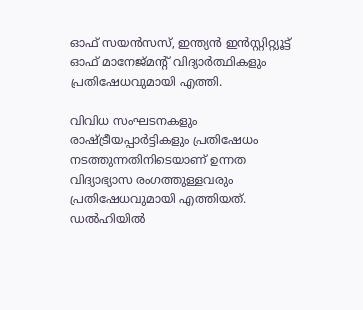ഓഫ് സയൻസസ്, ഇന്ത്യൻ ഇൻസ്റ്റിറ്റ്യൂട്ട് ഓഫ് മാനേജ്‌മന്റ് വിദ്യാർത്ഥികളും പ്രതിഷേധവുമായി എത്തി.

വിവിധ സംഘടനകളും രാഷ്ട്രീയപ്പാർട്ടികളും പ്രതിഷേധം നടത്തുന്നതിനിടെയാണ് ഉന്നത വിദ്യാഭ്യാസ രംഗത്തുള്ളവരും പ്രതിഷേധവുമായി എത്തിയത്. ഡൽഹിയിൽ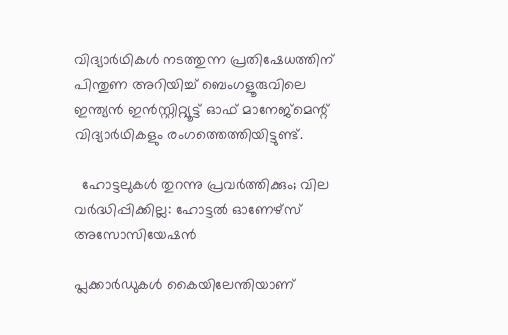വിദ്യാർഥികൾ നടത്തുന്ന പ്രതിഷേധത്തിന് പിന്തുണ അറിയിച്ച് ബെംഗളൂരുവിലെ ഇന്ത്യൻ ഇൻസ്റ്റിറ്റ്യൂട്ട് ഓഫ് മാനേജ്മെന്റ് വിദ്യാർഥികളും രംഗത്തെത്തിയിട്ടുണ്ട്.

  ഹോട്ടലുകൾ തുറന്നു പ്രവർത്തിക്കും; വില വർദ്ധിപ്പിക്കില്ല: ഹോട്ടൽ ഓണേഴ്‌സ് അസോസിയേഷൻ

പ്ലക്കാർഡുകൾ കൈയിലേന്തിയാണ്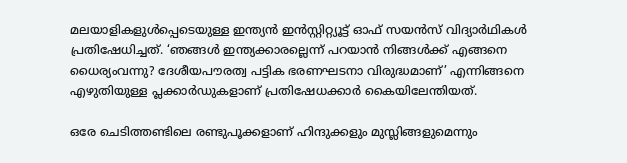മലയാളികളുൾപ്പെടെയുള്ള ഇന്ത്യൻ ഇൻസ്റ്റിറ്റ്യൂട്ട് ഓഫ് സയൻസ് വിദ്യാർഥികൾ പ്രതിഷേധിച്ചത്. ‘ഞങ്ങൾ ഇന്ത്യക്കാരല്ലെന്ന് പറയാൻ നിങ്ങൾക്ക് എങ്ങനെ ധൈര്യംവന്നു? ദേശീയപൗരത്വ പട്ടിക ഭരണഘടനാ വിരുദ്ധമാണ്’ എന്നിങ്ങനെ എഴുതിയുള്ള പ്ലക്കാർഡുകളാണ് പ്രതിഷേധക്കാർ കൈയിലേന്തിയത്.

ഒരേ ചെടിത്തണ്ടിലെ രണ്ടുപൂക്കളാണ് ഹിന്ദുക്കളും മുസ്ലിങ്ങളുമെന്നും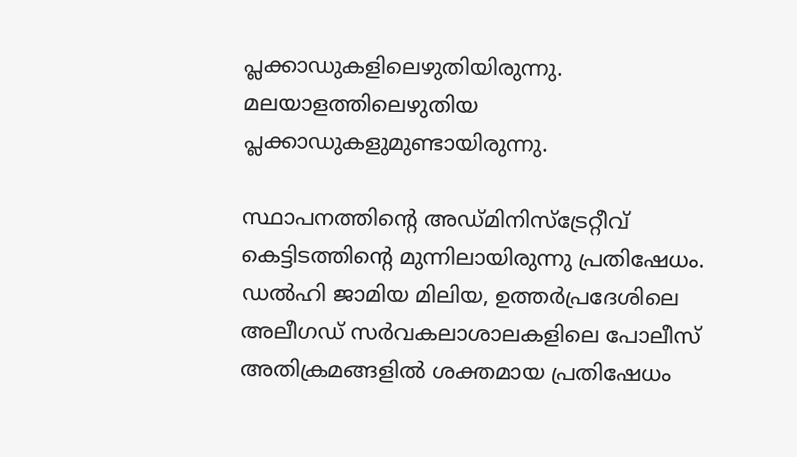പ്ലക്കാഡുകളിലെഴുതിയിരുന്നു. മലയാളത്തിലെഴുതിയ പ്ലക്കാഡുകളുമുണ്ടായിരുന്നു.

സ്ഥാപനത്തിന്റെ അഡ്മിനിസ്ട്രേറ്റീവ് കെട്ടിടത്തിന്റെ മുന്നിലായിരുന്നു പ്രതിഷേധം. ഡൽഹി ജാമിയ മിലിയ, ഉത്തർപ്രദേശിലെ അലീഗഡ് സർവകലാശാലകളിലെ പോലീസ് അതിക്രമങ്ങളിൽ ശക്തമായ പ്രതിഷേധം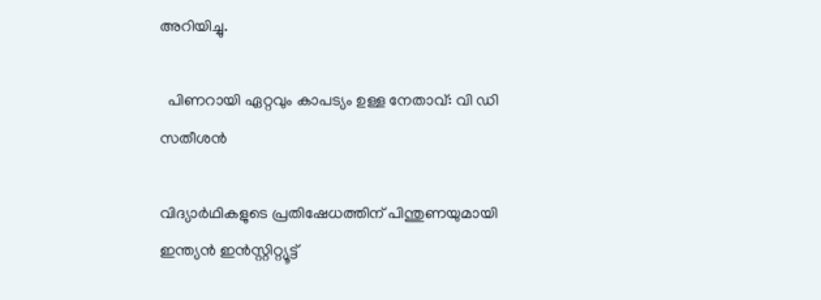അറിയിച്ചു.

  പിണറായി ഏറ്റവും കാപട്യം ഉള്ള നേതാവ്: വി ഡി സതീശൻ

വിദ്യാർഥികളുടെ പ്രതിഷേധത്തിന് പിന്തുണയുമായി ഇന്ത്യൻ ഇൻസ്റ്റിറ്റ്യൂട്ട്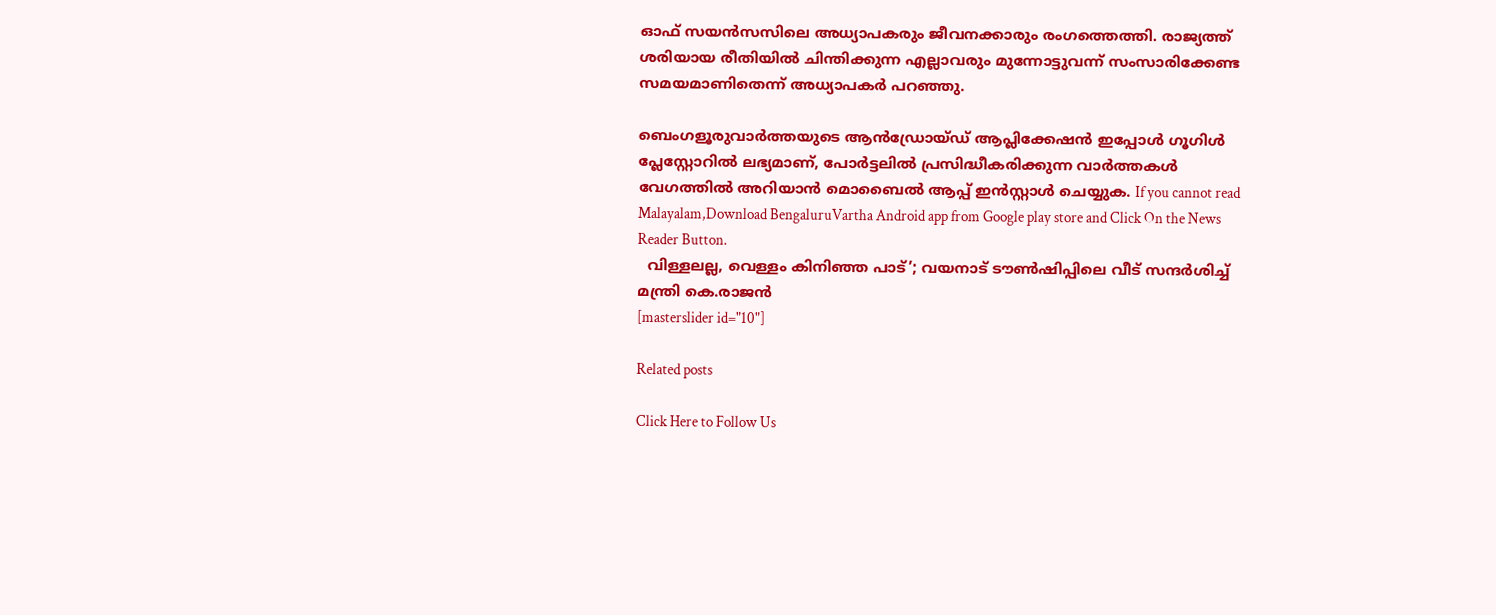ഓഫ് സയൻസസിലെ അധ്യാപകരും ജീവനക്കാരും രംഗത്തെത്തി. രാജ്യത്ത് ശരിയായ രീതിയിൽ ചിന്തിക്കുന്ന എല്ലാവരും മുന്നോട്ടുവന്ന് സംസാരിക്കേണ്ട സമയമാണിതെന്ന് അധ്യാപകർ പറഞ്ഞു.

ബെംഗളൂരുവാർത്തയുടെ ആൻഡ്രോയ്ഡ് ആപ്ലിക്കേഷൻ ഇപ്പോൾ ഗൂഗിൾ പ്ലേസ്റ്റോറിൽ ലഭ്യമാണ്, പോർട്ടലിൽ പ്രസിദ്ധീകരിക്കുന്ന വാർത്തകൾ വേഗത്തിൽ അറിയാൻ മൊബൈൽ ആപ്പ് ഇൻസ്റ്റാൾ ചെയ്യുക. If you cannot read Malayalam,Download BengaluruVartha Android app from Google play store and Click On the News Reader Button.
  വിള്ളലല്ല, വെള്ളം കിനിഞ്ഞ പാട്’; വയനാട് ടൗൺഷിപ്പിലെ വീട് സന്ദർശിച്ച് മന്ത്രി കെ.രാജൻ
[masterslider id="10"]

Related posts

Click Here to Follow Us